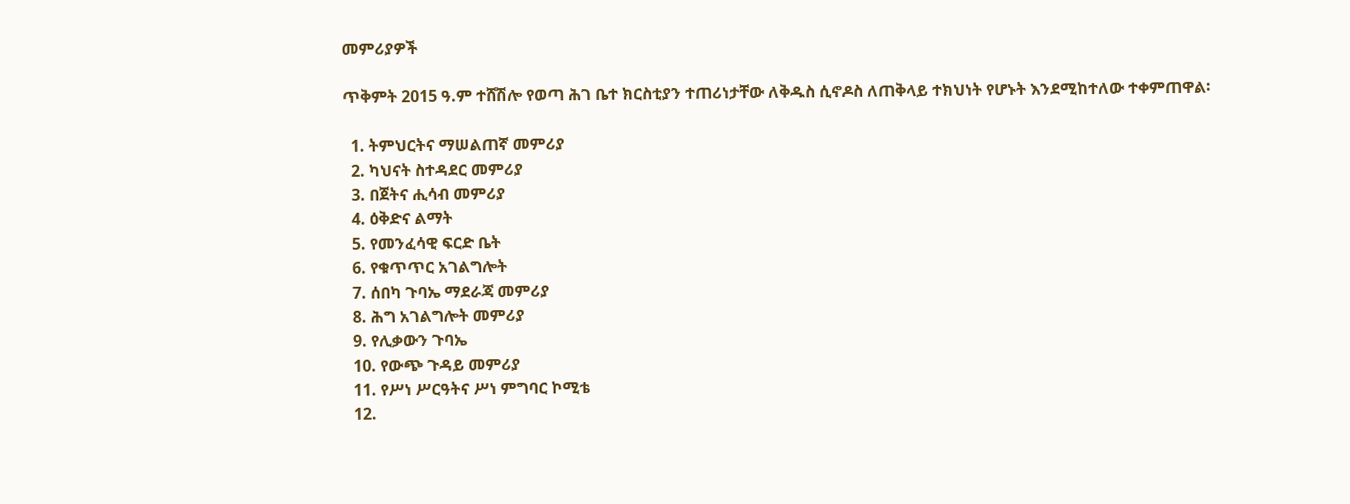መምሪያዎች

ጥቅምት 2015 ዓ.ም ተሸሽሎ የወጣ ሕገ ቤተ ክርስቲያን ተጠሪነታቸው ለቅዱስ ሲኖዶስ ለጠቅላይ ተክህነት የሆኑት እንደሚከተለው ተቀምጠዋል፡

  1. ትምህርትና ማሠልጠኛ መምሪያ
  2. ካህናት ስተዳደር መምሪያ
  3. በጀትና ሒሳብ መምሪያ
  4. ዕቅድና ልማት
  5. የመንፈሳዊ ፍርድ ቤት
  6. የቁጥጥር አገልግሎት
  7. ሰበካ ጉባኤ ማደራጃ መምሪያ
  8. ሕግ አገልግሎት መምሪያ
  9. የሊቃውን ጉባኤ
  10. የውጭ ጉዳይ መምሪያ
  11. የሥነ ሥርዓትና ሥነ ምግባር ኮሚቴ
  12.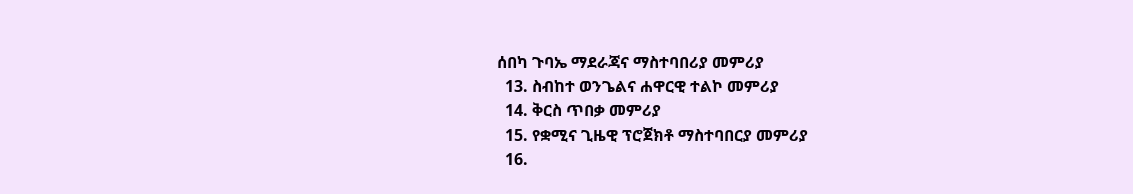ሰበካ ጉባኤ ማደራጃና ማስተባበሪያ መምሪያ
  13. ስብከተ ወንጌልና ሐዋርዊ ተልኮ መምሪያ
  14. ቅርስ ጥበቃ መምሪያ
  15. የቋሚና ጊዜዊ ፕሮጀክቶ ማስተባበርያ መምሪያ
  16.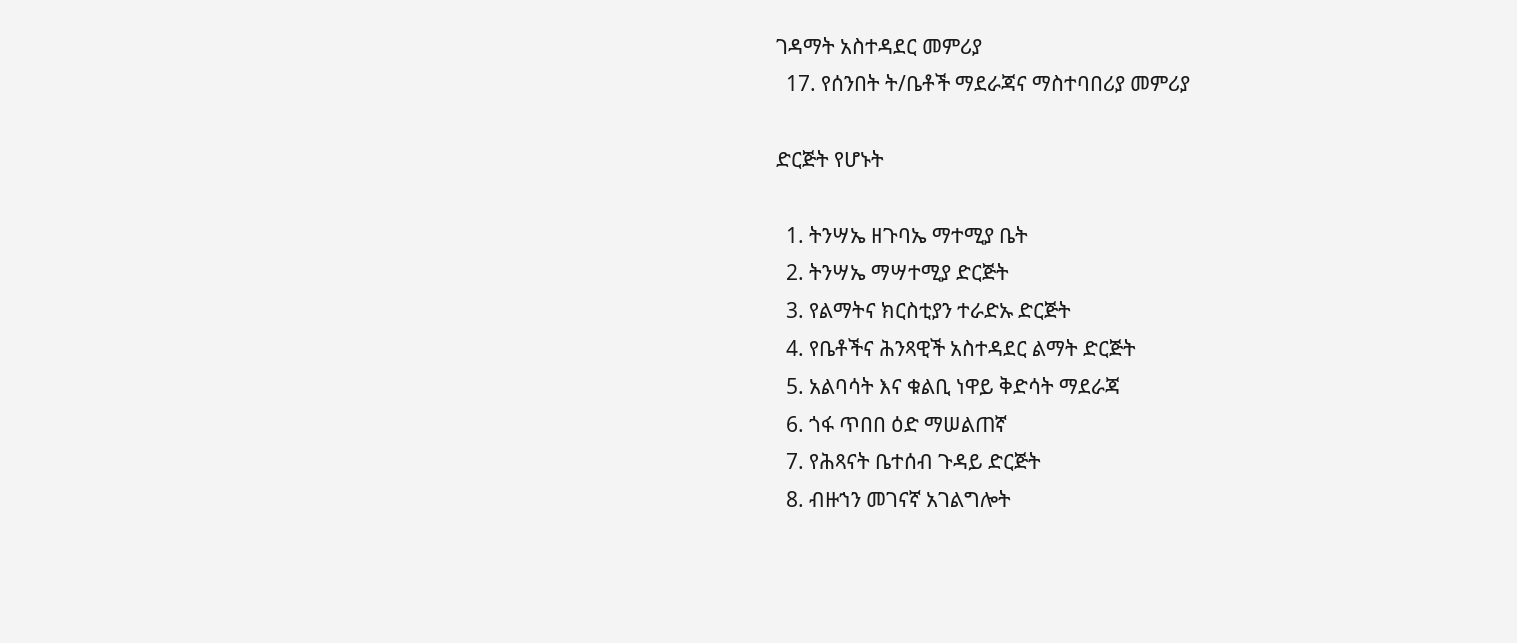ገዳማት አስተዳደር መምሪያ
  17. የሰንበት ት/ቤቶች ማደራጃና ማስተባበሪያ መምሪያ

ድርጅት የሆኑት

  1. ትንሣኤ ዘጉባኤ ማተሚያ ቤት
  2. ትንሣኤ ማሣተሚያ ድርጅት
  3. የልማትና ክርስቲያን ተራድኡ ድርጅት
  4. የቤቶችና ሕንጻዊች አስተዳደር ልማት ድርጅት
  5. አልባሳት እና ቁልቢ ነዋይ ቅድሳት ማደራጃ
  6. ጎፋ ጥበበ ዕድ ማሠልጠኛ
  7. የሕጻናት ቤተሰብ ጉዳይ ድርጅት
  8. ብዙኀን መገናኛ አገልግሎት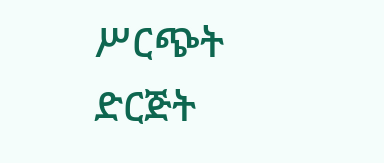ሥርጭት ድርጅት